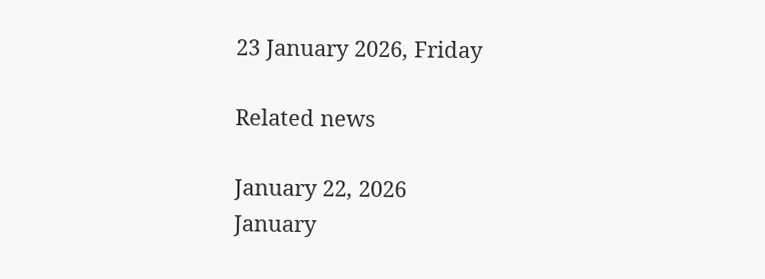23 January 2026, Friday

Related news

January 22, 2026
January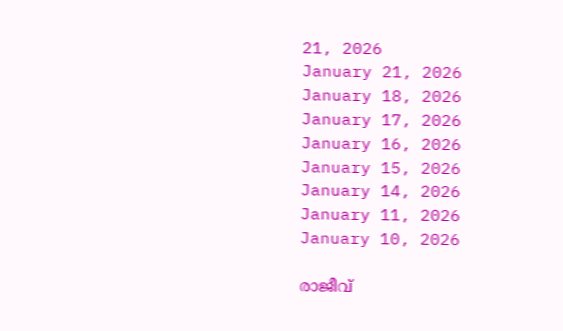21, 2026
January 21, 2026
January 18, 2026
January 17, 2026
January 16, 2026
January 15, 2026
January 14, 2026
January 11, 2026
January 10, 2026

രാജീവ്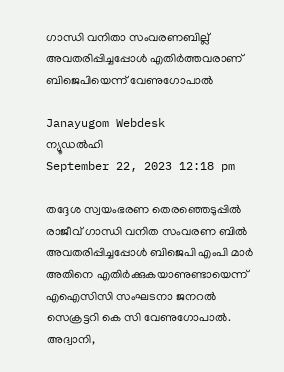ഗാന്ധി വനിതാ സംവരണബില്ല് അവതരിപ്പിച്ചപ്പോള്‍ എതിര്‍ത്തവരാണ് ബിജെപിയെന്ന് വേണുഗോപാല്‍

Janayugom Webdesk
ന്യൂഡല്‍ഹി
September 22, 2023 12:18 pm

തദ്ദേശ സ്വയംഭരണ തെരഞ്ഞെടുപ്പില്‍ രാജീവ് ഗാന്ധി വനിത സംവരണ ബില്‍ അവതരിപ്പിച്ചപ്പോള്‍ ബിജെപി എംപി മാര്‍ അതിനെ എതിര്‍ക്കുകയാണുണ്ടായെന്ന് എഐസിസി സംഘടനാ ജനറല്‍ സെക്രട്ടറി കെ സി വേണുഗോപാല്‍. അദ്വാനി,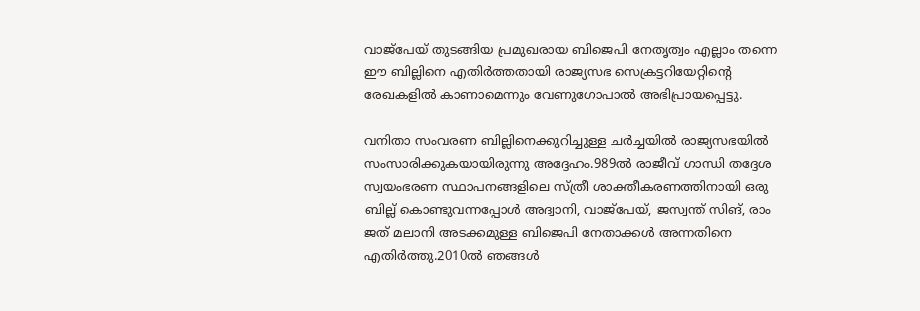വാജ്പേയ് തുടങ്ങിയ പ്രമുഖരായ ബിജെപി നേതൃത്വം എല്ലാം തന്നെ ഈ ബില്ലിനെ എതിര്‍ത്തതായി രാജ്യസഭ സെക്രട്ടറിയേറ്റിന്‍റെ രേഖകളില്‍ കാണാമെന്നും വേണുഗോപാല്‍ അഭിപ്രായപ്പെട്ടു.

വനിതാ സംവരണ ബില്ലിനെക്കുറിച്ചുള്ള ചര്‍ച്ചയില്‍ രാജ്യസഭയില്‍ സംസാരിക്കുകയായിരുന്നു അദ്ദേഹം.989ല്‍ രാജീവ് ഗാന്ധി തദ്ദേശ സ്വയംഭരണ സ്ഥാപനങ്ങളിലെ സ്ത്രീ ശാക്തീകരണത്തിനായി ഒരു ബില്ല് കൊണ്ടുവന്നപ്പോള്‍ അദ്വാനി, വാജ്‌പേയ്, ജസ്വന്ത് സിങ്, രാം ജത് മലാനി അടക്കമുള്ള ബിജെപി നേതാക്കള്‍ അന്നതിനെ എതിര്‍ത്തു.2010ല്‍ ഞങ്ങള്‍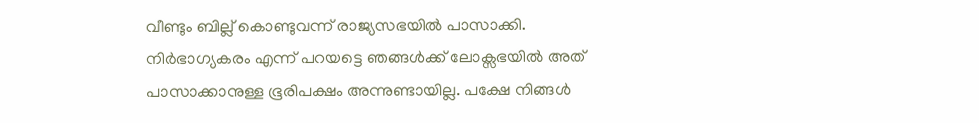വീണ്ടും ബില്ല് കൊണ്ടുവന്ന് രാജ്യസഭയില്‍ പാസാക്കി. നിര്‍ഭാഗ്യകരം എന്ന് പറയട്ടെ ഞങ്ങള്‍ക്ക് ലോക്സഭയില്‍ അത് പാസാക്കാനുള്ള ഭൂരിപക്ഷം അന്നുണ്ടായില്ല. പക്ഷേ നിങ്ങള്‍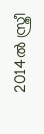2014ല്‍ സ്ത്രീ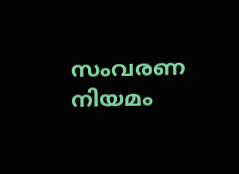സംവരണ നിയമം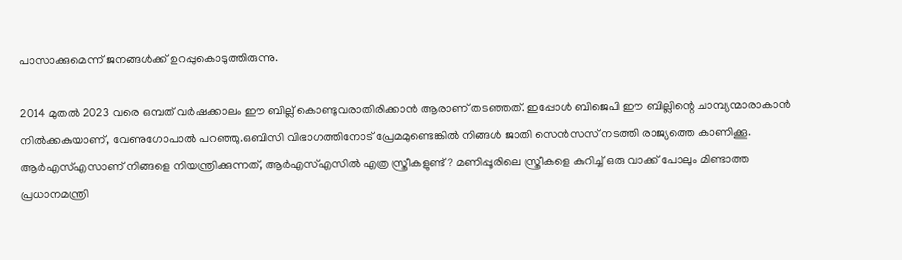പാസാക്കുമെന്ന് ജനങ്ങള്‍ക്ക് ഉറപ്പുകൊടുത്തിരുന്നു.

2014 മുതല്‍ 2023 വരെ ഒമ്പത് വര്‍ഷക്കാലം ഈ ബില്ല് കൊണ്ടുവരാതിരിക്കാന്‍ ആരാണ് തടഞ്ഞത്. ഇപ്പോള്‍ ബിജെപി ഈ ബില്ലിന്റെ ചാമ്പ്യന്മാരാകാന്‍ നില്‍ക്കകുയാണ്, വേണുഗോപാല്‍ പറഞ്ഞു.ഒബിസി വിഭാഗത്തിനോട് പ്രേമമുണ്ടെങ്കില്‍ നിങ്ങള്‍ ജാതി സെന്‍സസ് നടത്തി രാജ്യത്തെ കാണിക്കൂ. ആര്‍എസ്എസാണ് നിങ്ങളെ നിയന്ത്രിക്കുന്നത്, ആര്‍എസ്എസില്‍ എത്ര സ്ത്രീകളുണ്ട്? മണിപ്പൂരിലെ സ്ത്രീകളെ കുറിച്ച് ഒരു വാക്ക് പോലും മിണ്ടാത്ത പ്രധാനമന്ത്രി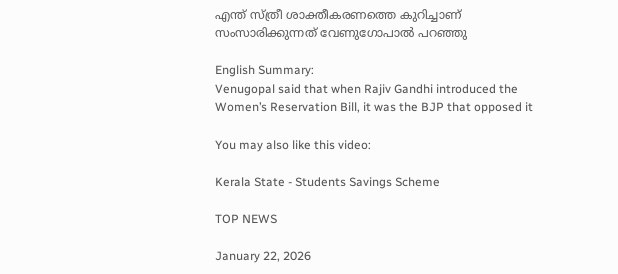എന്ത് സ്ത്രീ ശാക്തീകരണത്തെ കുറിച്ചാണ് സംസാരിക്കുന്നത് വേണുഗോപാല്‍ പറഞ്ഞു

English Summary:
Venugopal said that when Rajiv Gandhi introduced the Women’s Reservation Bill, it was the BJP that opposed it

You may also like this video:

Kerala State - Students Savings Scheme

TOP NEWS

January 22, 2026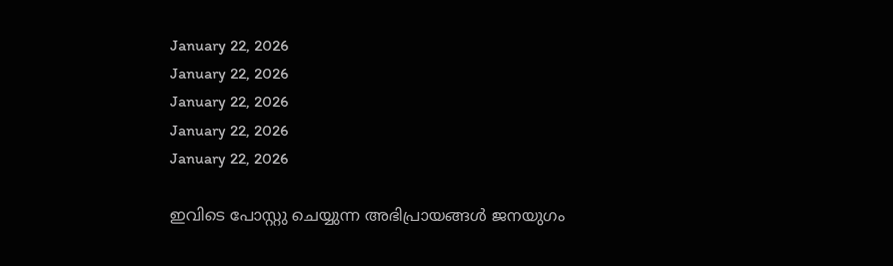January 22, 2026
January 22, 2026
January 22, 2026
January 22, 2026
January 22, 2026

ഇവിടെ പോസ്റ്റു ചെയ്യുന്ന അഭിപ്രായങ്ങള്‍ ജനയുഗം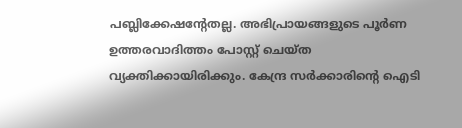പബ്ലിക്കേഷന്റേതല്ല. അഭിപ്രായങ്ങളുടെ പൂര്‍ണ ഉത്തരവാദിത്തം പോസ്റ്റ് ചെയ്ത വ്യക്തിക്കായിരിക്കും. കേന്ദ്ര സര്‍ക്കാരിന്റെ ഐടി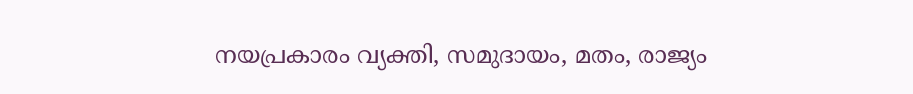നയപ്രകാരം വ്യക്തി, സമുദായം, മതം, രാജ്യം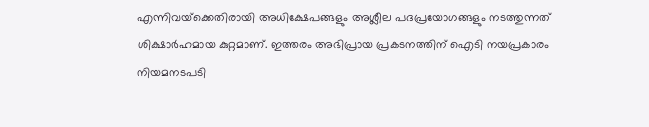എന്നിവയ്‌ക്കെതിരായി അധിക്ഷേപങ്ങളും അശ്ലീല പദപ്രയോഗങ്ങളും നടത്തുന്നത് ശിക്ഷാര്‍ഹമായ കുറ്റമാണ്. ഇത്തരം അഭിപ്രായ പ്രകടനത്തിന് ഐടി നയപ്രകാരം നിയമനടപടി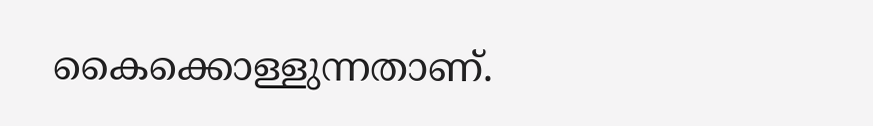കൈക്കൊള്ളുന്നതാണ്.